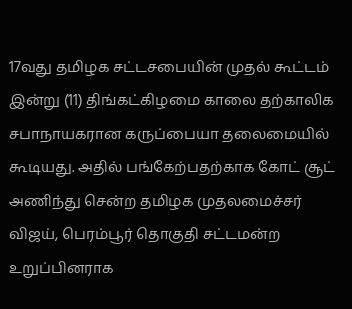17வது தமிழக சட்டசபையின் முதல் கூட்டம் இன்று (11) திங்கட்கிழமை காலை தற்காலிக சபாநாயகரான கருப்பையா தலைமையில் கூடியது. அதில் பங்கேற்பதற்காக கோட் சூட் அணிந்து சென்ற தமிழக முதலமைச்சர் விஜய், பெரம்பூர் தொகுதி சட்டமன்ற உறுப்பினராக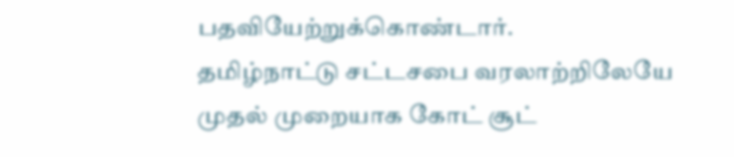பதவியேற்றுக்கொண்டார்.
தமிழ்நாட்டு சட்டசபை வரலாற்றிலேயே முதல் முறையாக கோட் சூட்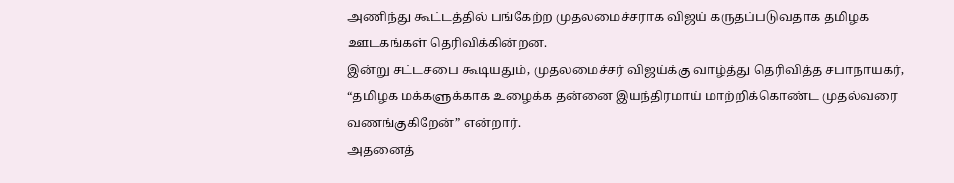அணிந்து கூட்டத்தில் பங்கேற்ற முதலமைச்சராக விஜய் கருதப்படுவதாக தமிழக ஊடகங்கள் தெரிவிக்கின்றன.
இன்று சட்டசபை கூடியதும், முதலமைச்சர் விஜய்க்கு வாழ்த்து தெரிவித்த சபாநாயகர், “தமிழக மக்களுக்காக உழைக்க தன்னை இயந்திரமாய் மாற்றிக்கொண்ட முதல்வரை வணங்குகிறேன்” என்றார்.
அதனைத்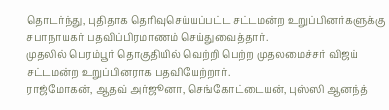தொடர்ந்து, புதிதாக தெரிவுசெய்யப்பட்ட சட்டமன்ற உறுப்பினர்களுக்கு சபாநாயகர் பதவிப்பிரமாணம் செய்துவைத்தார்.
முதலில் பெரம்பூர் தொகுதியில் வெற்றி பெற்ற முதலமைச்சர் விஜய் சட்டமன்ற உறுப்பினராக பதவியேற்றார்.
ராஜ்மோகன், ஆதவ் அர்ஜூனா, செங்கோட்டையன், புஸ்ஸி ஆனந்த்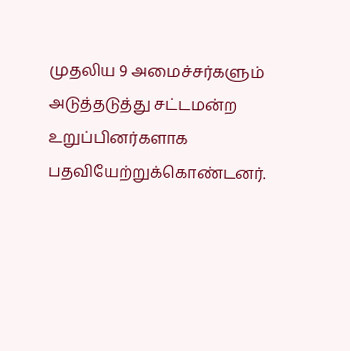முதலிய 9 அமைச்சர்களும் அடுத்தடுத்து சட்டமன்ற உறுப்பினர்களாக பதவியேற்றுக்கொண்டனர்.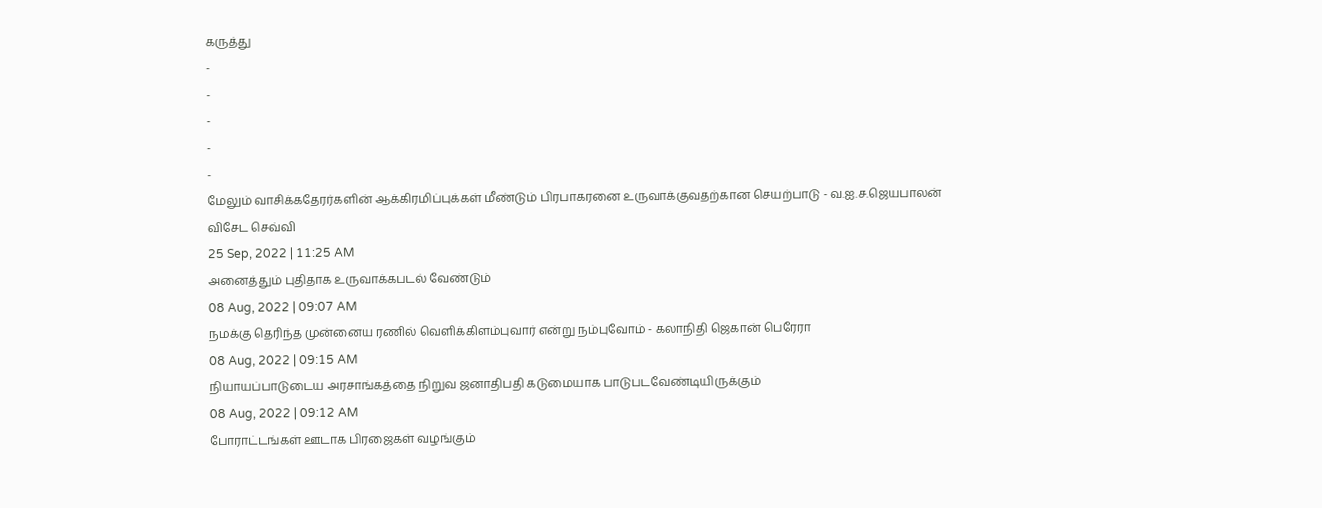கருத்து
-
-
-
-
-
மேலும் வாசிக்கதேரர்களின் ஆக்கிரமிப்புக்கள் மீண்டும் பிரபாகரனை உருவாக்குவதற்கான செயற்பாடு - வ.ஐ.ச.ஜெயபாலன் விசேட செவ்வி
25 Sep, 2022 | 11:25 AM
அனைத்தும் புதிதாக உருவாக்கபடல் வேண்டும்
08 Aug, 2022 | 09:07 AM
நமக்கு தெரிந்த முன்னைய ரணில் வெளிக்கிளம்புவார் என்று நம்புவோம் - கலாநிதி ஜெகான் பெரேரா
08 Aug, 2022 | 09:15 AM
நியாயப்பாடுடைய அரசாங்கத்தை நிறுவ ஜனாதிபதி கடுமையாக பாடுபடவேண்டியிருக்கும்
08 Aug, 2022 | 09:12 AM
போராட்டங்கள் ஊடாக பிரஜைகள் வழங்கும்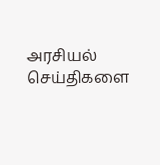அரசியல் செய்திகளை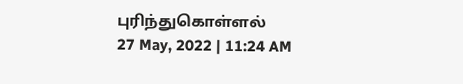புரிந்துகொள்ளல்
27 May, 2022 | 11:24 AM